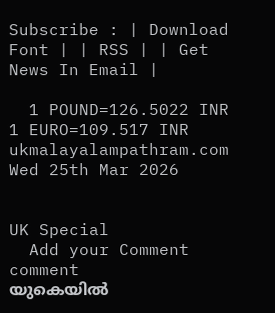Subscribe : | Download Font | | RSS | | Get News In Email |

  1 POUND=126.5022 INR  1 EURO=109.517 INR
ukmalayalampathram.com
Wed 25th Mar 2026


UK Special
  Add your Comment comment
യുകെയില്‍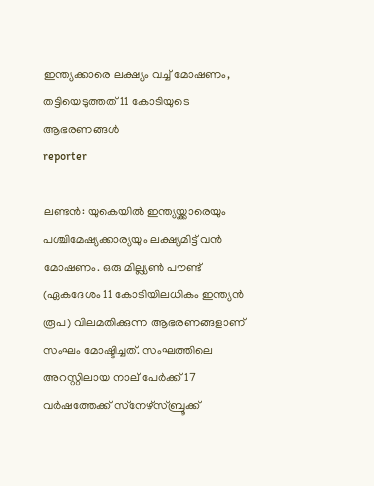ഇന്ത്യക്കാരെ ലക്ഷ്യം വച്ച് മോഷണം, തട്ടിയെടുത്തത് 11 കോടിയുടെ ആഭരണങ്ങള്‍
reporter

ലണ്ടന്‍: യുകെയില്‍ ഇന്ത്യയ്ക്കാരെയും പശ്ചിമേഷ്യക്കാര്യയും ലക്ഷ്യമിട്ട് വന്‍ മോഷണം. ഒരു മില്ല്യണ്‍ പൗണ്ട് (ഏകദേശം 11 കോടിയിലധികം ഇന്ത്യന്‍ രൂപ) വിലമതിക്കുന്ന ആഭരണങ്ങളാണ് സംഘം മോഷ്ടിച്ചത്. സംഘത്തിലെ അറസ്റ്റിലായ നാല് പേര്‍ക്ക് 17 വര്‍ഷത്തേക്ക് സ്‌നേഴ്സ്ബ്രൂക്ക്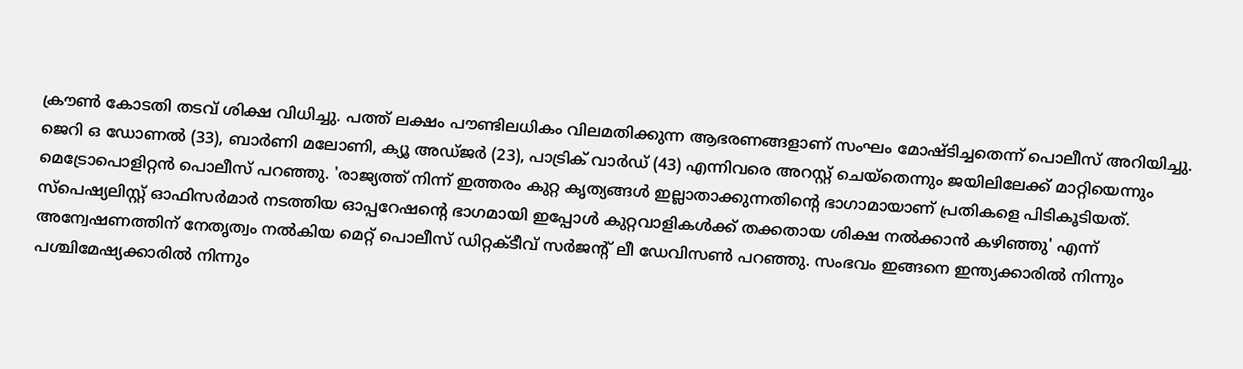ക്രൗണ്‍ കോടതി തടവ് ശിക്ഷ വിധിച്ചു. പത്ത് ലക്ഷം പൗണ്ടിലധികം വിലമതിക്കുന്ന ആഭരണങ്ങളാണ് സംഘം മോഷ്ടിച്ചതെന്ന് പൊലീസ് അറിയിച്ചു. ജെറി ഒ ഡോണല്‍ (33), ബാര്‍ണി മലോണി, ക്യൂ അഡ്ജര്‍ (23), പാട്രിക് വാര്‍ഡ് (43) എന്നിവരെ അറസ്റ്റ് ചെയ്‌തെന്നും ജയിലിലേക്ക് മാറ്റിയെന്നും മെട്രോപൊളിറ്റന്‍ പൊലീസ് പറഞ്ഞു. 'രാജ്യത്ത് നിന്ന് ഇത്തരം കുറ്റ കൃത്യങ്ങള്‍ ഇല്ലാതാക്കുന്നതിന്റെ ഭാഗാമായാണ് പ്രതികളെ പിടികൂടിയത്. സ്‌പെഷ്യലിസ്റ്റ് ഓഫിസര്‍മാര്‍ നടത്തിയ ഓപ്പറേഷന്റെ ഭാഗമായി ഇപ്പോള്‍ കുറ്റവാളികള്‍ക്ക് തക്കതായ ശിക്ഷ നല്‍ക്കാന്‍ കഴിഞ്ഞു' എന്ന് അന്വേഷണത്തിന് നേതൃത്വം നല്‍കിയ മെറ്റ് പൊലീസ് ഡിറ്റക്ടീവ് സര്‍ജന്റ് ലീ ഡേവിസണ്‍ പറഞ്ഞു. സംഭവം ഇങ്ങനെ ഇന്ത്യക്കാരില്‍ നിന്നും പശ്ചിമേഷ്യക്കാരില്‍ നിന്നും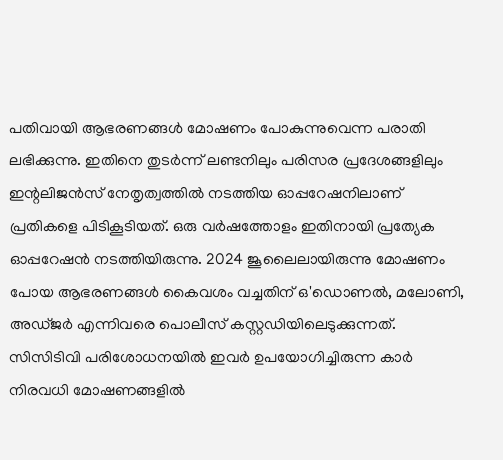പതിവായി ആഭരണങ്ങള്‍ മോഷണം പോകുന്നുവെന്ന പരാതി ലഭിക്കുന്നു. ഇതിനെ തുടര്‍ന്ന് ലണ്ടനിലും പരിസര പ്രദേശങ്ങളിലും ഇന്റലിജന്‍സ് നേതൃത്വത്തില്‍ നടത്തിയ ഓപ്പറേഷനിലാണ് പ്രതികളെ പിടികൂടിയത്. ഒരു വര്‍ഷത്തോളം ഇതിനായി പ്രത്യേക ഓപ്പറേഷന്‍ നടത്തിയിരുന്നു. 2024 ജൂലൈലായിരുന്നു മോഷണം പോയ ആഭരണങ്ങള്‍ കൈവശം വച്ചതിന് ഒ'ഡൊണല്‍, മലോണി, അഡ്ജര്‍ എന്നിവരെ പൊലീസ് കസ്റ്റഡിയിലെടുക്കുന്നത്. സിസിടിവി പരിശോധനയില്‍ ഇവര്‍ ഉപയോഗിച്ചിരുന്ന കാര്‍ നിരവധി മോഷണങ്ങളില്‍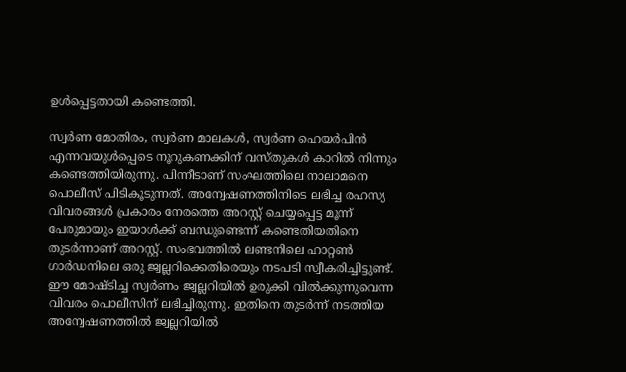ഉള്‍പ്പെട്ടതായി കണ്ടെത്തി.

സ്വര്‍ണ മോതിരം, സ്വര്‍ണ മാലകള്‍, സ്വര്‍ണ ഹെയര്‍പിന്‍ എന്നവയുള്‍പ്പെടെ നൂറുകണക്കിന് വസ്തുകള്‍ കാറില്‍ നിന്നും കണ്ടെത്തിയിരുന്നു. പിന്നീടാണ് സംഘത്തിലെ നാലാമനെ പൊലീസ് പിടികൂടുന്നത്. അന്വേഷണത്തിനിടെ ലഭിച്ച രഹസ്യ വിവരങ്ങള്‍ പ്രകാരം നേരത്തെ അറസ്റ്റ് ചെയ്യപ്പെട്ട മൂന്ന് പേരുമായും ഇയാള്‍ക്ക് ബന്ധുണ്ടെന്ന് കണ്ടെതിയതിനെ തുടര്‍ന്നാണ് അറസ്റ്റ്. സംഭവത്തില്‍ ലണ്ടനിലെ ഹാറ്റണ്‍ ഗാര്‍ഡനിലെ ഒരു ജ്വല്ലറിക്കെതിരെയും നടപടി സ്വീകരിച്ചിട്ടുണ്ട്. ഈ മോഷ്ടിച്ച സ്വര്‍ണം ജ്വല്ലറിയില്‍ ഉരുക്കി വില്‍ക്കുന്നുവെന്ന വിവരം പൊലീസിന് ലഭിച്ചിരുന്നു. ഇതിനെ തുടര്‍ന്ന് നടത്തിയ അന്വേഷണത്തില്‍ ജ്വല്ലറിയില്‍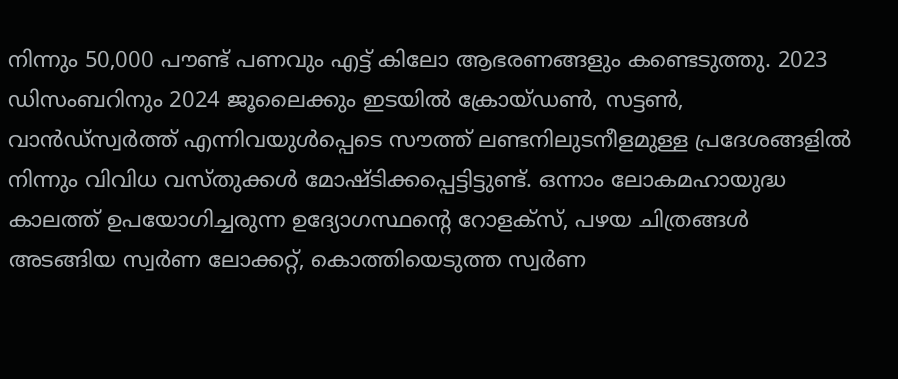നിന്നും 50,000 പൗണ്ട് പണവും എട്ട് കിലോ ആഭരണങ്ങളും കണ്ടെടുത്തു. 2023 ഡിസംബറിനും 2024 ജൂലൈക്കും ഇടയില്‍ ക്രോയ്ഡണ്‍, സട്ടണ്‍, വാന്‍ഡ്സ്വര്‍ത്ത് എന്നിവയുള്‍പ്പെടെ സൗത്ത് ലണ്ടനിലുടനീളമുള്ള പ്രദേശങ്ങളില്‍ നിന്നും വിവിധ വസ്തുക്കള്‍ മോഷ്ടിക്കപ്പെട്ടിട്ടുണ്ട്. ഒന്നാം ലോകമഹായുദ്ധ കാലത്ത് ഉപയോഗിച്ചരുന്ന ഉദ്യോഗസ്ഥന്റെ റോളക്സ്, പഴയ ചിത്രങ്ങള്‍ അടങ്ങിയ സ്വര്‍ണ ലോക്കറ്റ്, കൊത്തിയെടുത്ത സ്വര്‍ണ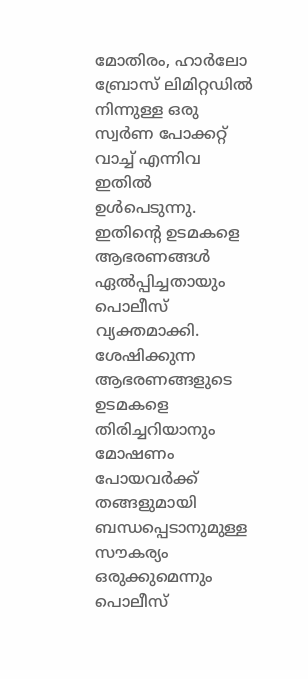മോതിരം, ഹാര്‍ലോ ബ്രോസ് ലിമിറ്റഡില്‍ നിന്നുള്ള ഒരു സ്വര്‍ണ പോക്കറ്റ് വാച്ച് എന്നിവ ഇതില്‍ ഉള്‍പെടുന്നു. ഇതിന്റെ ഉടമകളെ ആഭരണങ്ങള്‍ ഏല്‍പ്പിച്ചതായും പൊലീസ് വ്യക്തമാക്കി. ശേഷിക്കുന്ന ആഭരണങ്ങളുടെ ഉടമകളെ തിരിച്ചറിയാനും മോഷണം പോയവര്‍ക്ക് തങ്ങളുമായി ബന്ധപ്പെടാനുമുള്ള സൗകര്യം ഒരുക്കുമെന്നും പൊലീസ്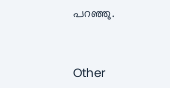പറഞ്ഞു.


Other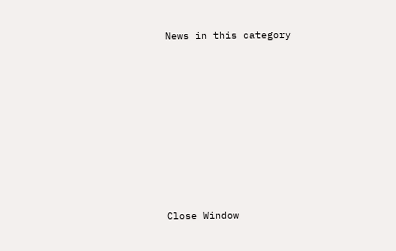News in this category








Close Window